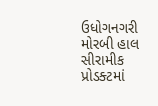ઉધોગનગરી મોરબી હાલ સીરામીક પ્રોડક્ટમાં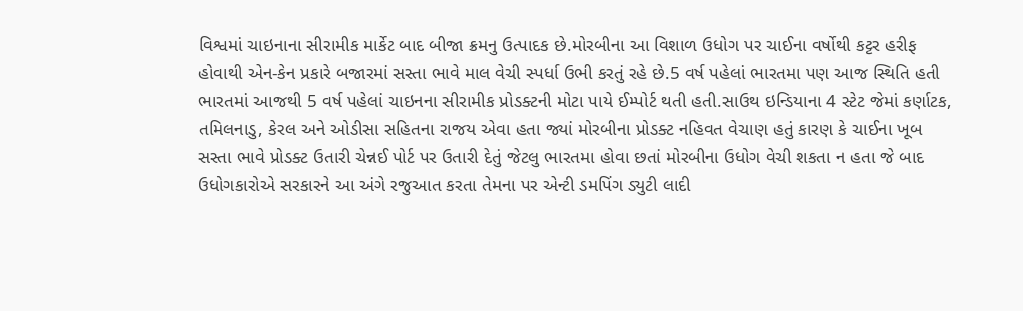વિશ્વમાં ચાઇનાના સીરામીક માર્કેટ બાદ બીજા ક્રમનુ ઉત્પાદક છે.મોરબીના આ વિશાળ ઉધોગ પર ચાઈના વર્ષોથી કટ્ટર હરીફ હોવાથી એન-કેન પ્રકારે બજારમાં સસ્તા ભાવે માલ વેચી સ્પર્ધા ઉભી કરતું રહે છે.5 વર્ષ પહેલાં ભારતમા પણ આજ સ્થિતિ હતી ભારતમાં આજથી 5 વર્ષ પહેલાં ચાઇનના સીરામીક પ્રોડક્ટની મોટા પાયે ઈમ્પોર્ટ થતી હતી.સાઉથ ઇન્ડિયાના 4 સ્ટેટ જેમાં કર્ણાટક, તમિલનાડુ, કેરલ અને ઓડીસા સહિતના રાજય એવા હતા જ્યાં મોરબીના પ્રોડક્ટ નહિવત વેચાણ હતું કારણ કે ચાઈના ખૂબ સસ્તા ભાવે પ્રોડક્ટ ઉતારી ચેન્નઈ પોર્ટ પર ઉતારી દેતું જેટલુ ભારતમા હોવા છતાં મોરબીના ઉધોગ વેચી શકતા ન હતા જે બાદ ઉધોગકારોએ સરકારને આ અંગે રજુઆત કરતા તેમના પર એન્ટી ડમપિંગ ડ્યુટી લાદી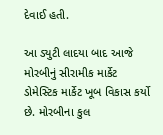દેવાઈ હતી.

આ ડ્યુટી લાદયા બાદ આજે મોરબીનું સીરામીક માર્કેટ ડોમેસ્ટિક માર્કેટ ખૂબ વિકાસ કર્યો છે. મોરબીના કુલ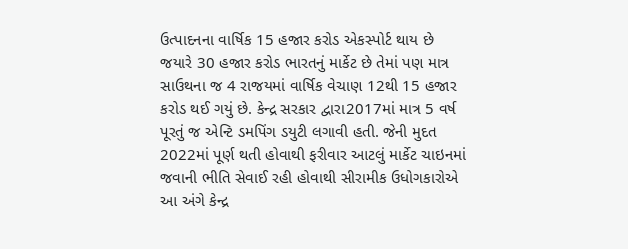ઉત્પાદનના વાર્ષિક 15 હજાર કરોડ એકસ્પોર્ટ થાય છે જયારે 30 હજાર કરોડ ભારતનું માર્કેટ છે તેમાં પણ માત્ર સાઉથના જ 4 રાજયમાં વાર્ષિક વેચાણ 12થી 15 હજાર કરોડ થઈ ગયું છે. કેન્દ્ર સરકાર દ્વારા2017માં માત્ર 5 વર્ષ પૂરતું જ એન્ટિ ડમપિંગ ડયુટી લગાવી હતી. જેની મુદત 2022માં પૂર્ણ થતી હોવાથી ફરીવાર આટલું માર્કેટ ચાઇનમાં જવાની ભીતિ સેવાઈ રહી હોવાથી સીરામીક ઉધોગકારોએ આ અંગે કેન્દ્ર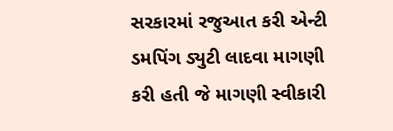સરકારમાં રજુઆત કરી એન્ટી ડમપિંગ ડ્યુટી લાદવા માગણી કરી હતી જે માગણી સ્વીકારી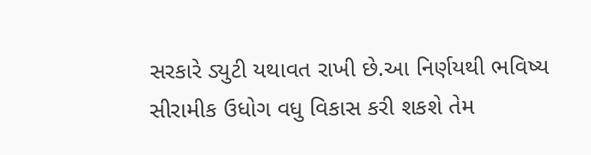સરકારે ડ્યુટી યથાવત રાખી છે.આ નિર્ણયથી ભવિષ્ય સીરામીક ઉધોગ વધુ વિકાસ કરી શકશે તેમ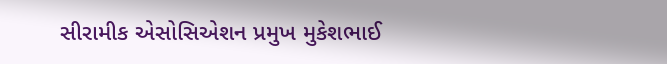સીરામીક એસોસિએશન પ્રમુખ મુકેશભાઈ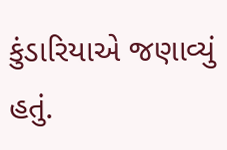કુંડારિયાએ જણાવ્યું હતું.